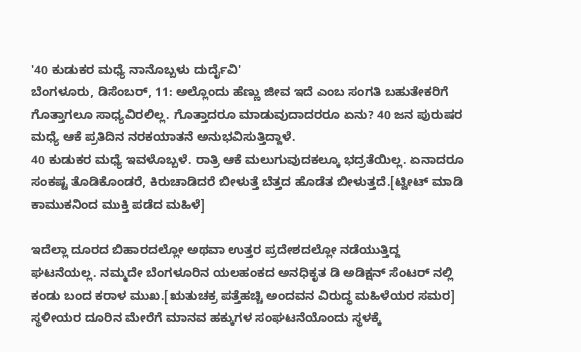'40 ಕುಡುಕರ ಮಧ್ಯೆ ನಾನೊಬ್ಬಳು ದುರ್ದೈವಿ'
ಬೆಂಗಳೂರು, ಡಿಸೆಂಬರ್, 11: ಅಲ್ಲೊಂದು ಹೆಣ್ಣು ಜೀವ ಇದೆ ಎಂಬ ಸಂಗತಿ ಬಹುತೇಕರಿಗೆ ಗೊತ್ತಾಗಲೂ ಸಾಧ್ಯವಿರಲಿಲ್ಲ. ಗೊತ್ತಾದರೂ ಮಾಡುವುದಾದರರೂ ಏನು? 40 ಜನ ಪುರುಷರ ಮಧ್ಯೆ ಆಕೆ ಪ್ರತಿದಿನ ನರಕಯಾತನೆ ಅನುಭವಿಸುತ್ತಿದ್ದಾಳೆ.
40 ಕುಡುಕರ ಮಧ್ಯೆ ಇವಳೊಬ್ಬಳೆ. ರಾತ್ರಿ ಆಕೆ ಮಲುಗುವುದಕಲ್ಕೂ ಭದ್ರತೆಯಿಲ್ಲ. ಏನಾದರೂ ಸಂಕಷ್ಟ ತೊಡಿಕೊಂಡರೆ, ಕಿರುಚಾಡಿದರೆ ಬೀಳುತ್ತೆ ಬೆತ್ತದ ಹೊಡೆತ ಬೀಳುತ್ತದೆ.[ಟ್ವೀಟ್ ಮಾಡಿ ಕಾಮುಕನಿಂದ ಮುಕ್ತಿ ಪಡೆದ ಮಹಿಳೆ]

ಇದೆಲ್ಲಾ ದೂರದ ಬಿಹಾರದಲ್ಲೋ ಅಥವಾ ಉತ್ತರ ಪ್ರದೇಶದಲ್ಲೋ ನಡೆಯುತ್ತಿದ್ದ ಘಟನೆಯಲ್ಲ. ನಮ್ಮದೇ ಬೆಂಗಳೂರಿನ ಯಲಹಂಕದ ಅನಧಿಕೃತ ಡಿ ಅಡಿಕ್ಷನ್ ಸೆಂಟರ್ ನಲ್ಲಿ ಕಂಡು ಬಂದ ಕರಾಳ ಮುಖ.[ಋತುಚಕ್ರ ಪತ್ತೆಹಚ್ಚಿ ಅಂದವನ ವಿರುದ್ಧ ಮಹಿಳೆಯರ ಸಮರ]
ಸ್ಥಳೀಯರ ದೂರಿನ ಮೇರೆಗೆ ಮಾನವ ಹಕ್ಕುಗಳ ಸಂಘಟನೆಯೊಂದು ಸ್ಥಳಕ್ಕೆ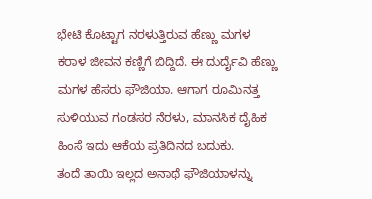ಭೇಟಿ ಕೊಟ್ಟಾಗ ನರಳುತ್ತಿರುವ ಹೆಣ್ಣು ಮಗಳ ಕರಾಳ ಜೀವನ ಕಣ್ಣಿಗೆ ಬಿದ್ದಿದೆ. ಈ ದುರ್ದೈವಿ ಹೆಣ್ಣು ಮಗಳ ಹೆಸರು ಫೌಜಿಯಾ. ಆಗಾಗ ರೂಮಿನತ್ತ ಸುಳಿಯುವ ಗಂಡಸರ ನೆರಳು, ಮಾನಸಿಕ ದೈಹಿಕ ಹಿಂಸೆ ಇದು ಆಕೆಯ ಪ್ರತಿದಿನದ ಬದುಕು.
ತಂದೆ ತಾಯಿ ಇಲ್ಲದ ಅನಾಥೆ ಫೌಜಿಯಾಳನ್ನು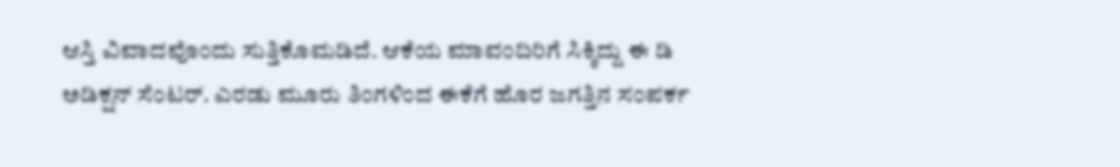ಆಸ್ತಿ ವಿವಾದವೊಂದು ಸುತ್ತಿಕೊಮಡಿದೆ. ಆಕೆಯ ಮಾವಂದಿರಿಗೆ ಸಿಕ್ಕಿದ್ದು ಈ ಡಿ ಅಡಿಕ್ಷನ್ ಸೆಂಟರ್. ಎರಡು ಮೂರು ತಿಂಗಳಿಂದ ಈಕೆಗೆ ಹೊರ ಜಗತ್ತಿನ ಸಂಪರ್ಕ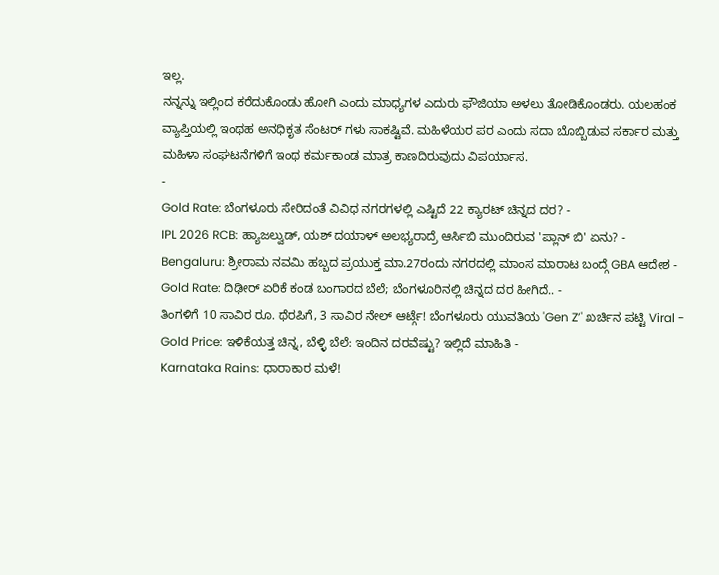ಇಲ್ಲ.
ನನ್ನನ್ನು ಇಲ್ಲಿಂದ ಕರೆದುಕೊಂಡು ಹೋಗಿ ಎಂದು ಮಾಧ್ಯಗಳ ಎದುರು ಫೌಜಿಯಾ ಅಳಲು ತೋಡಿಕೊಂಡರು. ಯಲಹಂಕ ವ್ಯಾಪ್ತಿಯಲ್ಲಿ ಇಂಥಹ ಅನಧಿಕೃತ ಸೆಂಟರ್ ಗಳು ಸಾಕಷ್ಟಿವೆ. ಮಹಿಳೆಯರ ಪರ ಎಂದು ಸದಾ ಬೊಬ್ಬಿಡುವ ಸರ್ಕಾರ ಮತ್ತು ಮಹಿಳಾ ಸಂಘಟನೆಗಳಿಗೆ ಇಂಥ ಕರ್ಮಕಾಂಡ ಮಾತ್ರ ಕಾಣದಿರುವುದು ವಿಪರ್ಯಾಸ.
-
Gold Rate: ಬೆಂಗಳೂರು ಸೇರಿದಂತೆ ವಿವಿಧ ನಗರಗಳಲ್ಲಿ ಎಷ್ಟಿದೆ 22 ಕ್ಯಾರಟ್ ಚಿನ್ನದ ದರ? -
IPL 2026 RCB: ಹ್ಯಾಜಲ್ವುಡ್, ಯಶ್ ದಯಾಳ್ ಅಲಭ್ಯರಾದ್ರೆ ಆರ್ಸಿಬಿ ಮುಂದಿರುವ 'ಪ್ಲಾನ್ ಬಿ' ಏನು? -
Bengaluru: ಶ್ರೀರಾಮ ನವಮಿ ಹಬ್ಬದ ಪ್ರಯುಕ್ತ ಮಾ.27ರಂದು ನಗರದಲ್ಲಿ ಮಾಂಸ ಮಾರಾಟ ಬಂದ್ಗೆ GBA ಆದೇಶ -
Gold Rate: ದಿಢೀರ್ ಏರಿಕೆ ಕಂಡ ಬಂಗಾರದ ಬೆಲೆ; ಬೆಂಗಳೂರಿನಲ್ಲಿ ಚಿನ್ನದ ದರ ಹೀಗಿದೆ.. -
ತಿಂಗಳಿಗೆ 10 ಸಾವಿರ ರೂ. ಥೆರಪಿಗೆ, 3 ಸಾವಿರ ನೇಲ್ ಆರ್ಟ್ಗೆ! ಬೆಂಗಳೂರು ಯುವತಿಯ 'Gen Z’' ಖರ್ಚಿನ ಪಟ್ಟಿ Viral -
Gold Price: ಇಳಿಕೆಯತ್ತ ಚಿನ್ನ, ಬೆಳ್ಳಿ ಬೆಲೆ: ಇಂದಿನ ದರವೆಷ್ಟು? ಇಲ್ಲಿದೆ ಮಾಹಿತಿ -
Karnataka Rains: ಧಾರಾಕಾರ ಮಳೆ!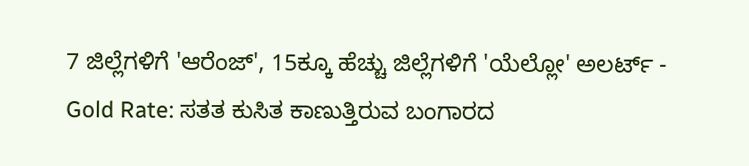7 ಜಿಲ್ಲೆಗಳಿಗೆ 'ಆರೆಂಜ್', 15ಕ್ಕೂ ಹೆಚ್ಚು ಜಿಲ್ಲೆಗಳಿಗೆ 'ಯೆಲ್ಲೋ' ಅಲರ್ಟ್ -
Gold Rate: ಸತತ ಕುಸಿತ ಕಾಣುತ್ತಿರುವ ಬಂಗಾರದ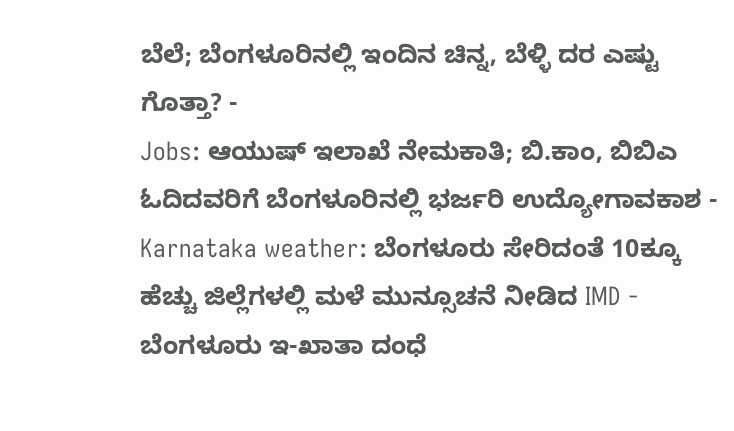ಬೆಲೆ; ಬೆಂಗಳೂರಿನಲ್ಲಿ ಇಂದಿನ ಚಿನ್ನ, ಬೆಳ್ಳಿ ದರ ಎಷ್ಟು ಗೊತ್ತಾ? -
Jobs: ಆಯುಷ್ ಇಲಾಖೆ ನೇಮಕಾತಿ; ಬಿ.ಕಾಂ, ಬಿಬಿಎ ಓದಿದವರಿಗೆ ಬೆಂಗಳೂರಿನಲ್ಲಿ ಭರ್ಜರಿ ಉದ್ಯೋಗಾವಕಾಶ -
Karnataka weather: ಬೆಂಗಳೂರು ಸೇರಿದಂತೆ 10ಕ್ಕೂ ಹೆಚ್ಚು ಜಿಲ್ಲೆಗಳಲ್ಲಿ ಮಳೆ ಮುನ್ಸೂಚನೆ ನೀಡಿದ IMD -
ಬೆಂಗಳೂರು ಇ-ಖಾತಾ ದಂಧೆ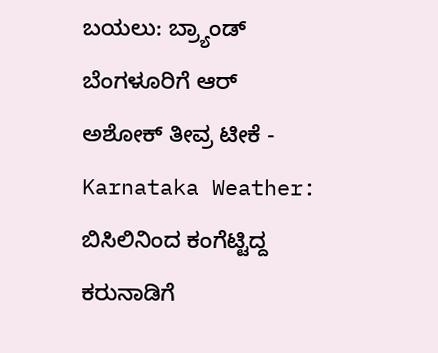ಬಯಲು: ಬ್ರ್ಯಾಂಡ್ ಬೆಂಗಳೂರಿಗೆ ಆರ್ ಅಶೋಕ್ ತೀವ್ರ ಟೀಕೆ -
Karnataka Weather: ಬಿಸಿಲಿನಿಂದ ಕಂಗೆಟ್ಟಿದ್ದ ಕರುನಾಡಿಗೆ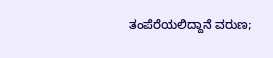ತಂಪೆರೆಯಲಿದ್ದಾನೆ ವರುಣ;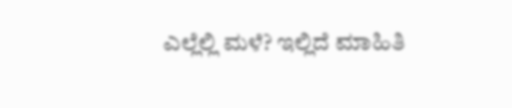ಎಲ್ಲೆಲ್ಲಿ ಮಳೆ? ಇಲ್ಲಿದೆ ಮಾಹಿತಿ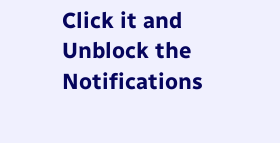Click it and Unblock the Notifications